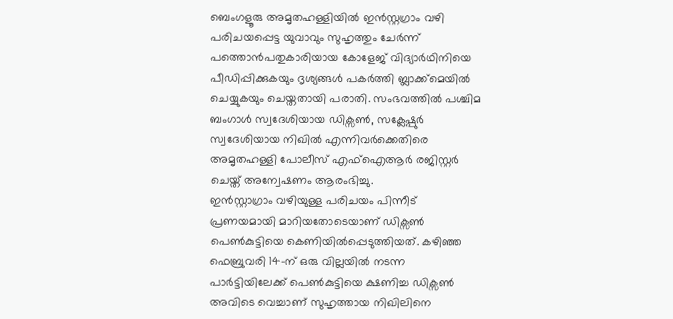ബെംഗളൂരു അമൃതഹള്ളിയിൽ ഇൻസ്റ്റഗ്രാം വഴി പരിചയപ്പെട്ട യുവാവും സുഹൃത്തും ചേർന്ന് പത്തൊൻപതുകാരിയായ കോളേജ് വിദ്യാർഥിനിയെ പീഡിപ്പിക്കുകയും ദൃശ്യങ്ങൾ പകർത്തി ബ്ലാക്ക്മെയിൽ ചെയ്യുകയും ചെയ്തതായി പരാതി. സംഭവത്തിൽ പശ്ചിമ ബംഗാൾ സ്വദേശിയായ ഡിക്സൺ, സക്ലേഷ്പുർ സ്വദേശിയായ നിഖിൽ എന്നിവർക്കെതിരെ അമൃതഹള്ളി പോലീസ് എഫ്ഐആർ രജിസ്റ്റർ ചെയ്ത് അന്വേഷണം ആരംഭിച്ചു.
ഇൻസ്റ്റാഗ്രാം വഴിയുള്ള പരിചയം പിന്നീട് പ്രണയമായി മാറിയതോടെയാണ് ഡിക്സൺ പെൺകുട്ടിയെ കെണിയിൽപ്പെടുത്തിയത്. കഴിഞ്ഞ ഫെബ്രുവരി 14-ന് ഒരു വില്ലയിൽ നടന്ന പാർട്ടിയിലേക്ക് പെൺകുട്ടിയെ ക്ഷണിച്ച ഡിക്സൺ അവിടെ വെച്ചാണ് സുഹൃത്തായ നിഖിലിനെ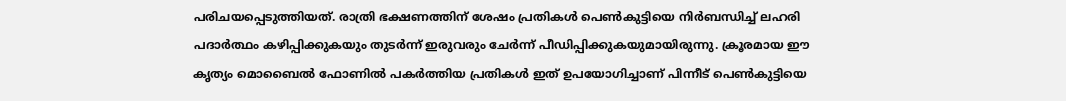പരിചയപ്പെടുത്തിയത്. രാത്രി ഭക്ഷണത്തിന് ശേഷം പ്രതികൾ പെൺകുട്ടിയെ നിർബന്ധിച്ച് ലഹരി പദാർത്ഥം കഴിപ്പിക്കുകയും തുടർന്ന് ഇരുവരും ചേർന്ന് പീഡിപ്പിക്കുകയുമായിരുന്നു. ക്രൂരമായ ഈ കൃത്യം മൊബൈൽ ഫോണിൽ പകർത്തിയ പ്രതികൾ ഇത് ഉപയോഗിച്ചാണ് പിന്നീട് പെൺകുട്ടിയെ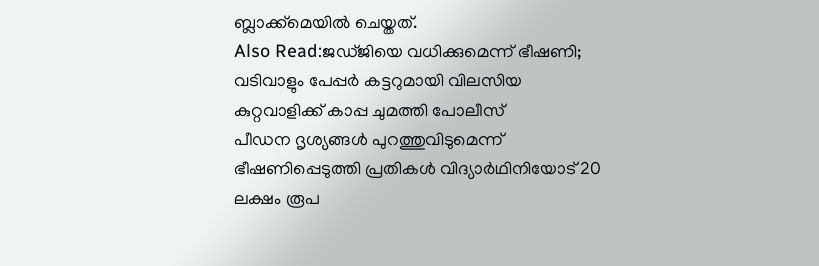ബ്ലാക്ക്മെയിൽ ചെയ്തത്.
Also Read:ജഡ്ജിയെ വധിക്കുമെന്ന് ഭീഷണി; വടിവാളും പേപ്പർ കട്ടറുമായി വിലസിയ കുറ്റവാളിക്ക് കാപ്പ ചുമത്തി പോലീസ്
പീഡന ദൃശ്യങ്ങൾ പുറത്തുവിടുമെന്ന് ഭീഷണിപ്പെടുത്തി പ്രതികൾ വിദ്യാർഥിനിയോട് 20 ലക്ഷം രൂപ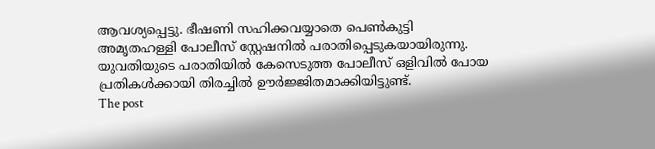ആവശ്യപ്പെട്ടു. ഭീഷണി സഹിക്കവയ്യാതെ പെൺകുട്ടി അമൃതഹള്ളി പോലീസ് സ്റ്റേഷനിൽ പരാതിപ്പെടുകയായിരുന്നു. യുവതിയുടെ പരാതിയിൽ കേസെടുത്ത പോലീസ് ഒളിവിൽ പോയ പ്രതികൾക്കായി തിരച്ചിൽ ഊർജ്ജിതമാക്കിയിട്ടുണ്ട്.
The post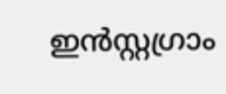ഇൻസ്റ്റഗ്രാം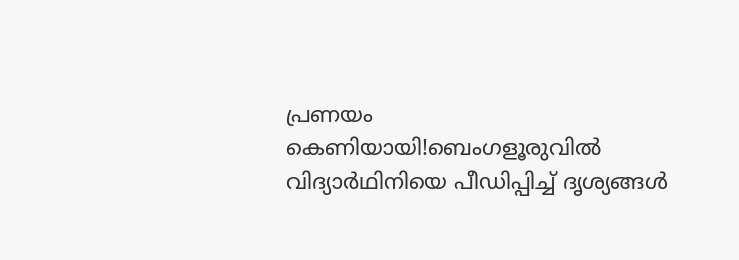പ്രണയം കെണിയായി!ബെംഗളൂരുവിൽ വിദ്യാർഥിനിയെ പീഡിപ്പിച്ച് ദൃശ്യങ്ങൾ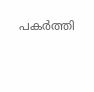പകർത്തി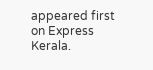appeared first on Express Kerala.